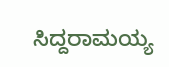ಸಿದ್ದರಾಮಯ್ಯ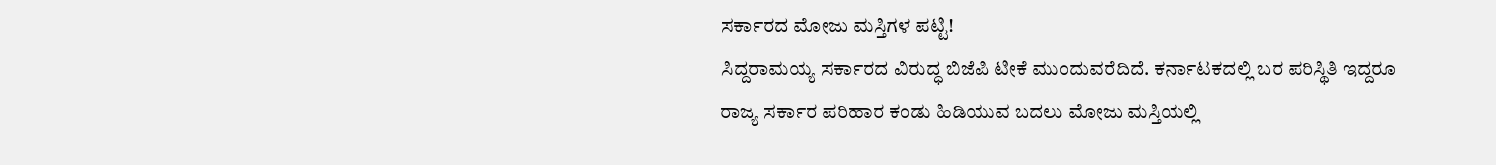ಸರ್ಕಾರದ ಮೋಜು ಮಸ್ತಿಗಳ ಪಟ್ಟಿ!
ಸಿದ್ದರಾಮಯ್ಯ ಸರ್ಕಾರದ ವಿರುದ್ಧ ಬಿಜೆಪಿ ಟೀಕೆ ಮುಂದುವರೆದಿದೆ. ಕರ್ನಾಟಕದಲ್ಲಿ ಬರ ಪರಿಸ್ಥಿತಿ ಇದ್ದರೂ ರಾಜ್ಯ ಸರ್ಕಾರ ಪರಿಹಾರ ಕಂಡು ಹಿಡಿಯುವ ಬದಲು ಮೋಜು ಮಸ್ತಿಯಲ್ಲಿ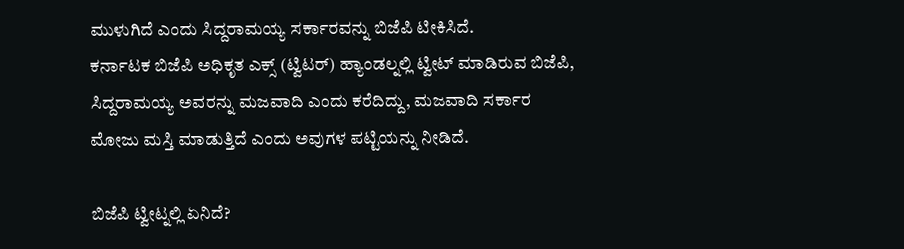ಮುಳುಗಿದೆ ಎಂದು ಸಿದ್ದರಾಮಯ್ಯ ಸರ್ಕಾರವನ್ನು ಬಿಜೆಪಿ ಟೀಕಿಸಿದೆ.
ಕರ್ನಾಟಕ ಬಿಜೆಪಿ ಅಧಿಕೃತ ಎಕ್ಸ್ (ಟ್ವಿಟರ್) ಹ್ಯಾಂಡಲ್ನಲ್ಲಿ ಟ್ವೀಟ್ ಮಾಡಿರುವ ಬಿಜೆಪಿ, ಸಿದ್ದರಾಮಯ್ಯ ಅವರನ್ನು ಮಜವಾದಿ ಎಂದು ಕರೆದಿದ್ದು, ಮಜವಾದಿ ಸರ್ಕಾರ ಮೋಜು ಮಸ್ತಿ ಮಾಡುತ್ತಿದೆ ಎಂದು ಅವುಗಳ ಪಟ್ಟಿಯನ್ನು ನೀಡಿದೆ.

ಬಿಜೆಪಿ ಟ್ವೀಟ್ನಲ್ಲಿ ಏನಿದೆ?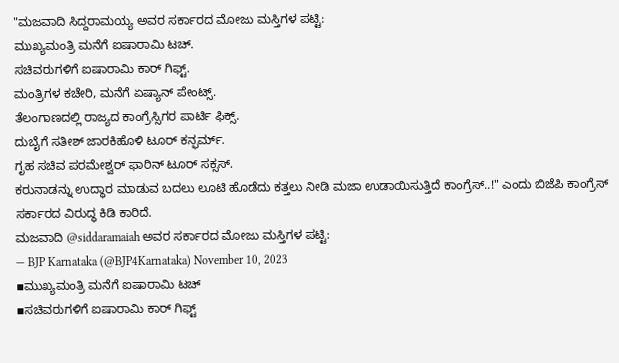"ಮಜವಾದಿ ಸಿದ್ದರಾಮಯ್ಯ ಅವರ ಸರ್ಕಾರದ ಮೋಜು ಮಸ್ತಿಗಳ ಪಟ್ಟಿ:
ಮುಖ್ಯಮಂತ್ರಿ ಮನೆಗೆ ಐಷಾರಾಮಿ ಟಚ್.
ಸಚಿವರುಗಳಿಗೆ ಐಷಾರಾಮಿ ಕಾರ್ ಗಿಫ್ಟ್.
ಮಂತ್ರಿಗಳ ಕಚೇರಿ, ಮನೆಗೆ ಏಷ್ಯಾನ್ ಪೇಂಟ್ಸ್.
ತೆಲಂಗಾಣದಲ್ಲಿ ರಾಜ್ಯದ ಕಾಂಗ್ರೆಸ್ಸಿಗರ ಪಾರ್ಟಿ ಫಿಕ್ಸ್.
ದುಬೈಗೆ ಸತೀಶ್ ಜಾರಕಿಹೊಳಿ ಟೂರ್ ಕನ್ಫರ್ಮ್.
ಗೃಹ ಸಚಿವ ಪರಮೇಶ್ವರ್ ಫಾರಿನ್ ಟೂರ್ ಸಕ್ಸಸ್.
ಕರುನಾಡನ್ನು ಉದ್ಧಾರ ಮಾಡುವ ಬದಲು ಲೂಟಿ ಹೊಡೆದು ಕತ್ತಲು ನೀಡಿ ಮಜಾ ಉಡಾಯಿಸುತ್ತಿದೆ ಕಾಂಗ್ರೆಸ್..!" ಎಂದು ಬಿಜೆಪಿ ಕಾಂಗ್ರೆಸ್ ಸರ್ಕಾರದ ವಿರುದ್ಧ ಕಿಡಿ ಕಾರಿದೆ.
ಮಜವಾದಿ @siddaramaiah ಅವರ ಸರ್ಕಾರದ ಮೋಜು ಮಸ್ತಿಗಳ ಪಟ್ಟಿ:
— BJP Karnataka (@BJP4Karnataka) November 10, 2023
▪ಮುಖ್ಯಮಂತ್ರಿ ಮನೆಗೆ ಐಷಾರಾಮಿ ಟಚ್
▪ಸಚಿವರುಗಳಿಗೆ ಐಷಾರಾಮಿ ಕಾರ್ ಗಿಫ್ಟ್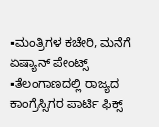▪ಮಂತ್ರಿಗಳ ಕಚೇರಿ, ಮನೆಗೆ ಏಷ್ಯಾನ್ ಪೇಂಟ್ಸ್
▪ತೆಲಂಗಾಣದಲ್ಲಿ ರಾಜ್ಯದ ಕಾಂಗ್ರೆಸ್ಸಿಗರ ಪಾರ್ಟಿ ಫಿಕ್ಸ್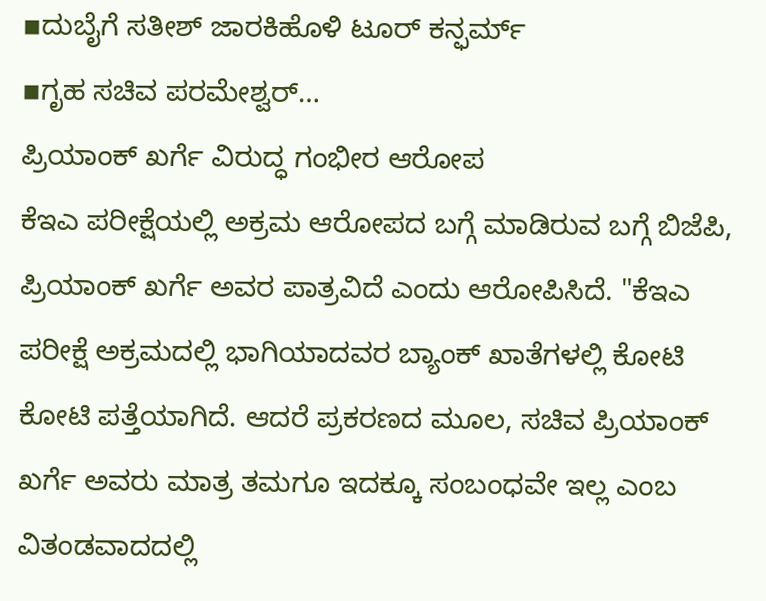▪ದುಬೈಗೆ ಸತೀಶ್ ಜಾರಕಿಹೊಳಿ ಟೂರ್ ಕನ್ಫರ್ಮ್
▪ಗೃಹ ಸಚಿವ ಪರಮೇಶ್ವರ್…
ಪ್ರಿಯಾಂಕ್ ಖರ್ಗೆ ವಿರುದ್ಧ ಗಂಭೀರ ಆರೋಪ
ಕೆಇಎ ಪರೀಕ್ಷೆಯಲ್ಲಿ ಅಕ್ರಮ ಆರೋಪದ ಬಗ್ಗೆ ಮಾಡಿರುವ ಬಗ್ಗೆ ಬಿಜೆಪಿ, ಪ್ರಿಯಾಂಕ್ ಖರ್ಗೆ ಅವರ ಪಾತ್ರವಿದೆ ಎಂದು ಆರೋಪಿಸಿದೆ. "ಕೆಇಎ ಪರೀಕ್ಷೆ ಅಕ್ರಮದಲ್ಲಿ ಭಾಗಿಯಾದವರ ಬ್ಯಾಂಕ್ ಖಾತೆಗಳಲ್ಲಿ ಕೋಟಿ ಕೋಟಿ ಪತ್ತೆಯಾಗಿದೆ. ಆದರೆ ಪ್ರಕರಣದ ಮೂಲ, ಸಚಿವ ಪ್ರಿಯಾಂಕ್ ಖರ್ಗೆ ಅವರು ಮಾತ್ರ ತಮಗೂ ಇದಕ್ಕೂ ಸಂಬಂಧವೇ ಇಲ್ಲ ಎಂಬ ವಿತಂಡವಾದದಲ್ಲಿ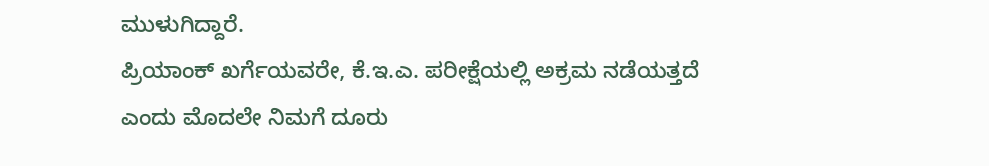ಮುಳುಗಿದ್ದಾರೆ.
ಪ್ರಿಯಾಂಕ್ ಖರ್ಗೆಯವರೇ, ಕೆ.ಇ.ಎ. ಪರೀಕ್ಷೆಯಲ್ಲಿ ಅಕ್ರಮ ನಡೆಯತ್ತದೆ ಎಂದು ಮೊದಲೇ ನಿಮಗೆ ದೂರು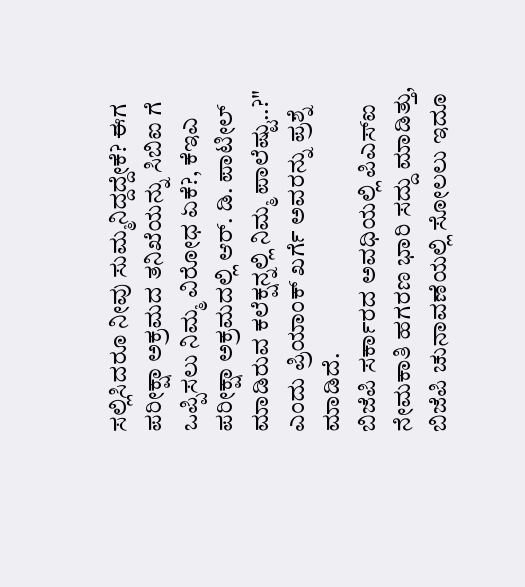ಸಲ್ಲಿಸಿದರೂ ನೀವು ಸುಮ್ಮನಿದ್ದದ್ದೇಕೆ? ಈಗ ಪರೀಕ್ಷಾ ಅಕ್ರಮದ ತನಿಖೆಯನ್ನು ಸಿಬಿಐ ಗೆ ಒಪ್ಪಿಸಲು ನಿಮ್ಮ ವಿರೋಧ ಏಕೆ?, ಕೆಇಎ ಪರೀಕ್ಷಾ ಅಕ್ರಮದಲ್ಲಿ ಆರ್. ಡಿ. ಪಾಟೀಲ್ ಮಾಡಿರುವ ಕಲೆಕ್ಷನ್ನಲ್ಲಿ ನಿಮ್ಮ ಪಾಲೆಷ್ಟು..?" ಎಂದು ಪ್ರಿಯಾಂಕ್ ಖರ್ಗೆ ಅವರನ್ನು ಪ್ರಶ್ನೆ ಮಾಡಿದೆ.
ಬಿಜೆಪಿ ಸರ್ಕಾರದ ಅವಧಿಯಲ್ಲಿ ಪಿಎಸ್ಐ ನೇಮಕಾತಿ ಹಗರಣ ಭಾರಿ ಸದ್ದು ಮಾಡಿತ್ತು, ಬಿಜೆಪಿ ಚುನಾವಣೆಯಲ್ಲಿ ಸೋಲಲು ಇದೂ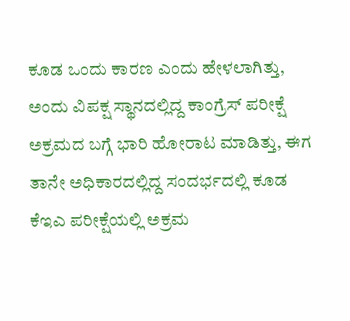ಕೂಡ ಒಂದು ಕಾರಣ ಎಂದು ಹೇಳಲಾಗಿತ್ತು, ಅಂದು ವಿಪಕ್ಷ ಸ್ಥಾನದಲ್ಲಿದ್ದ ಕಾಂಗ್ರೆಸ್ ಪರೀಕ್ಷೆ ಅಕ್ರಮದ ಬಗ್ಗೆ ಭಾರಿ ಹೋರಾಟ ಮಾಡಿತ್ತು, ಈಗ ತಾನೇ ಅಧಿಕಾರದಲ್ಲಿದ್ದ ಸಂದರ್ಭದಲ್ಲಿ ಕೂಡ ಕೆಇಎ ಪರೀಕ್ಷೆಯಲ್ಲಿ ಅಕ್ರಮ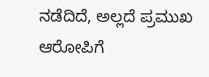ನಡೆದಿದೆ, ಅಲ್ಲದೆ ಪ್ರಮುಖ ಆರೋಪಿಗೆ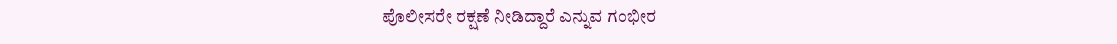ಪೊಲೀಸರೇ ರಕ್ಷಣೆ ನೀಡಿದ್ದಾರೆ ಎನ್ನುವ ಗಂಭೀರ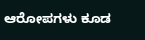ಆರೋಪಗಳು ಕೂಡ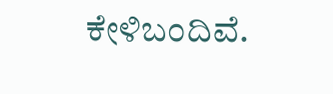ಕೇಳಿಬಂದಿವೆ.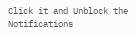Click it and Unblock the Notifications